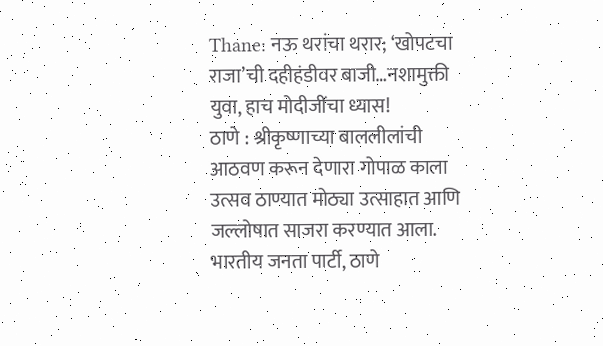Thane: नऊ थरांचा थरार; ‘खोपटचा राजा’ची दहीहंडीवर बाजी…नशामुक्ती युवा, हाच मोदीजींचा ध्यास!
ठाणे : श्रीकृष्णाच्या बाललीलांची आठवण करून देणारा गोपाळ काला उत्सव ठाण्यात मोठ्या उत्साहात आणि जल्लोषात साजरा करण्यात आला. भारतीय जनता पार्टी, ठाणे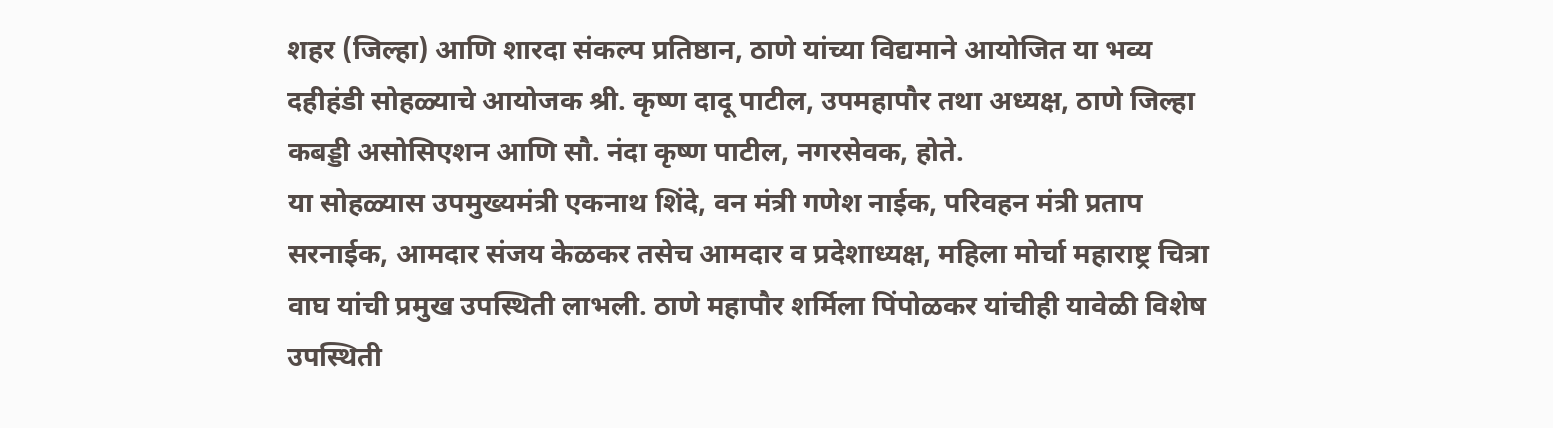शहर (जिल्हा) आणि शारदा संकल्प प्रतिष्ठान, ठाणे यांच्या विद्यमाने आयोजित या भव्य दहीहंडी सोहळ्याचे आयोजक श्री. कृष्ण दादू पाटील, उपमहापौर तथा अध्यक्ष, ठाणे जिल्हा कबड्डी असोसिएशन आणि सौ. नंदा कृष्ण पाटील, नगरसेवक, होते.
या सोहळ्यास उपमुख्यमंत्री एकनाथ शिंदे, वन मंत्री गणेश नाईक, परिवहन मंत्री प्रताप सरनाईक, आमदार संजय केळकर तसेच आमदार व प्रदेशाध्यक्ष, महिला मोर्चा महाराष्ट्र चित्रा वाघ यांची प्रमुख उपस्थिती लाभली. ठाणे महापौर शर्मिला पिंपोळकर यांचीही यावेळी विशेष उपस्थिती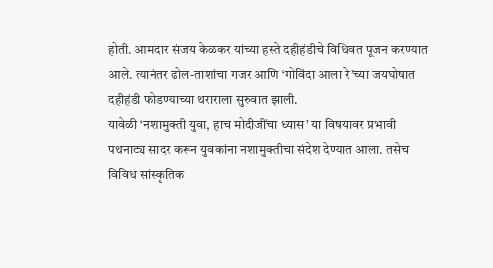होती. आमदार संजय केळकर यांच्या हस्ते दहीहंडीचे विधिवत पूजन करण्यात आले. त्यानंतर ढोल-ताशांचा गजर आणि ‘गोविंदा आला रे’च्या जयघोषात दहीहंडी फोडण्याच्या थराराला सुरुवात झाली.
यावेळी ‘नशामुक्ती युवा, हाच मोदीजींचा ध्यास’ या विषयावर प्रभावी पथनाट्य सादर करून युवकांना नशामुक्तीचा संदेश देण्यात आला. तसेच विविध सांस्कृतिक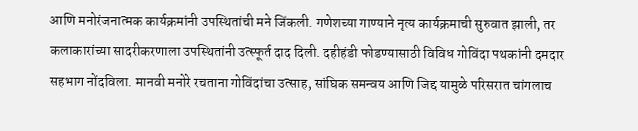आणि मनोरंजनात्मक कार्यक्रमांनी उपस्थितांची मने जिंकली. गणेशच्या गाण्याने नृत्य कार्यक्रमाची सुरुवात झाली, तर कलाकारांच्या सादरीकरणाला उपस्थितांनी उत्स्फूर्त दाद दिली. दहीहंडी फोडण्यासाठी विविध गोविंदा पथकांनी दमदार सहभाग नोंदविला. मानवी मनोरे रचताना गोविंदांचा उत्साह, सांघिक समन्वय आणि जिद्द यामुळे परिसरात चांगलाच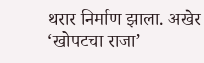थरार निर्माण झाला. अखेर ‘खोपटचा राजा’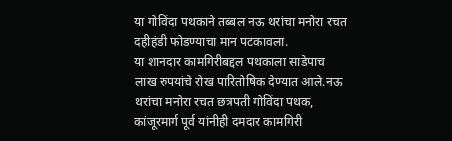या गोविंदा पथकाने तब्बल नऊ थरांचा मनोरा रचत दहीहंडी फोडण्याचा मान पटकावला.
या शानदार कामगिरीबद्दल पथकाला साडेपाच लाख रुपयांचे रोख पारितोषिक देण्यात आले.नऊ थरांचा मनोरा रचत छत्रपती गोविंदा पथक, कांजूरमार्ग पूर्व यांनीही दमदार कामगिरी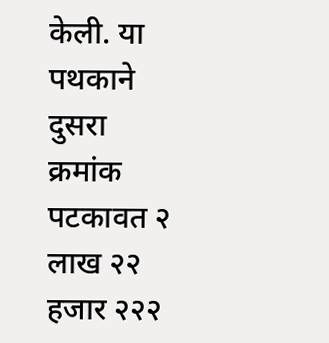केली. या पथकाने दुसरा क्रमांक पटकावत २ लाख २२ हजार २२२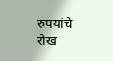रुपयांचे रोख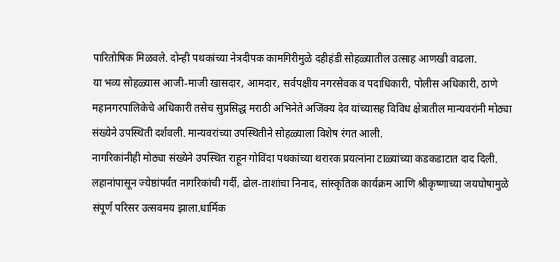पारितोषिक मिळवले. दोन्ही पथकांच्या नेत्रदीपक कामगिरीमुळे दहीहंडी सोहळ्यातील उत्साह आणखी वाढला.
या भव्य सोहळ्यास आजी-माजी खासदार, आमदार, सर्वपक्षीय नगरसेवक व पदाधिकारी, पोलीस अधिकारी, ठाणे महानगरपालिकेचे अधिकारी तसेच सुप्रसिद्ध मराठी अभिनेते अजिंक्य देव यांच्यासह विविध क्षेत्रातील मान्यवरांनी मोठ्या संख्येने उपस्थिती दर्शवली. मान्यवरांच्या उपस्थितीने सोहळ्याला विशेष रंगत आली.
नागरिकांनीही मोठ्या संख्येने उपस्थित राहून गोविंदा पथकांच्या थरारक प्रयत्नांना टाळ्यांच्या कडकडाटात दाद दिली.
लहानांपासून ज्येष्ठांपर्यंत नागरिकांची गर्दी, ढोल-ताशांचा निनाद, सांस्कृतिक कार्यक्रम आणि श्रीकृष्णाच्या जयघोषामुळे संपूर्ण परिसर उत्सवमय झाला.धार्मिक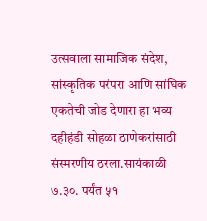उत्सवाला सामाजिक संदेश, सांस्कृतिक परंपरा आणि सांघिक एकतेची जोड देणारा हा भव्य दहीहंडी सोहळा ठाणेकरांसाठी संस्मरणीय ठरला.सायंकाळी ७.३०. पर्यंत ५१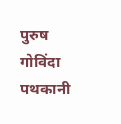पुरुष गोविंदा पथकानी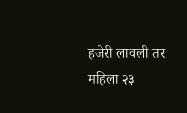हजेरी लावली तर महिला २३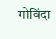गोविंदा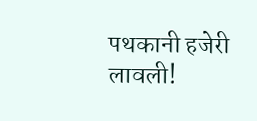पथकानी हजेरी लावली!